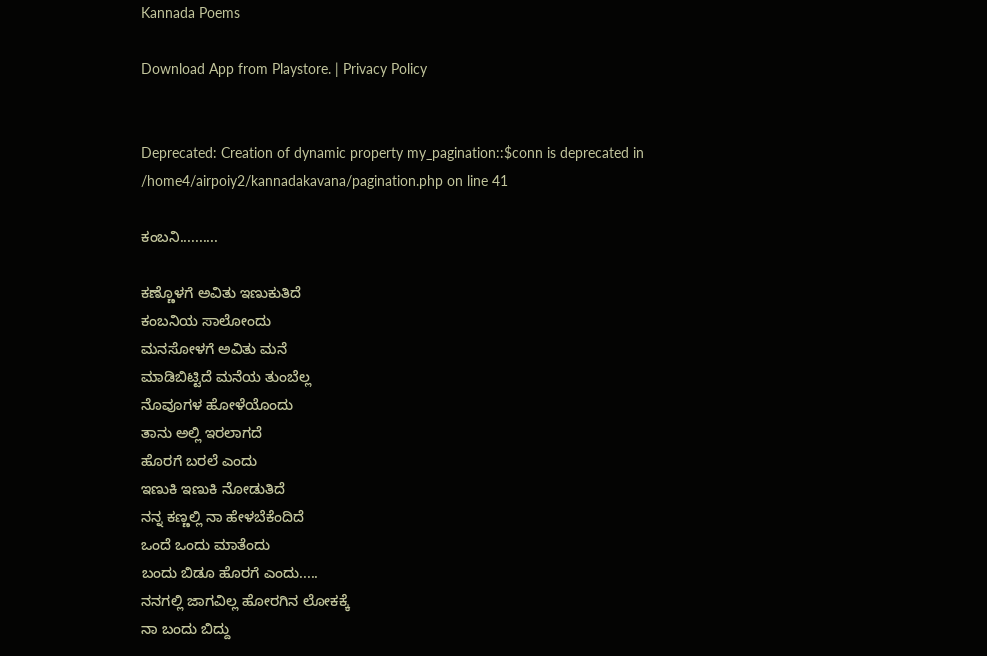Kannada Poems

Download App from Playstore. | Privacy Policy


Deprecated: Creation of dynamic property my_pagination::$conn is deprecated in /home4/airpoiy2/kannadakavana/pagination.php on line 41

ಕಂಬನಿ..........

ಕಣ್ಣೊಳಗೆ ಅವಿತು ಇಣುಕುತಿದೆ
ಕಂಬನಿಯ ಸಾಲೋಂದು
ಮನಸೋಳಗೆ ಅವಿತು ಮನೆ
ಮಾಡಿಬಿಟ್ಟಿದೆ ಮನೆಯ ತುಂಬೆಲ್ಲ
ನೊವೂಗಳ ಹೋಳೆಯೊಂದು
ತಾನು ಅಲ್ಲಿ ಇರಲಾಗದೆ
ಹೊರಗೆ ಬರಲೆ ಎಂದು
ಇಣುಕಿ ಇಣುಕಿ ನೋಡುತಿದೆ
ನನ್ನ ಕಣ್ಣಲ್ಲಿ ನಾ ಹೇಳಬೆಕೆಂದಿದೆ
ಒಂದೆ ಒಂದು ಮಾತೆಂದು
ಬಂದು ಬಿಡೂ ಹೊರಗೆ ಎಂದು.....
ನನಗಲ್ಲಿ ಜಾಗವಿಲ್ಲ ಹೋರಗಿನ ಲೋಕಕ್ಕೆ
ನಾ ಬಂದು ಬಿದ್ದು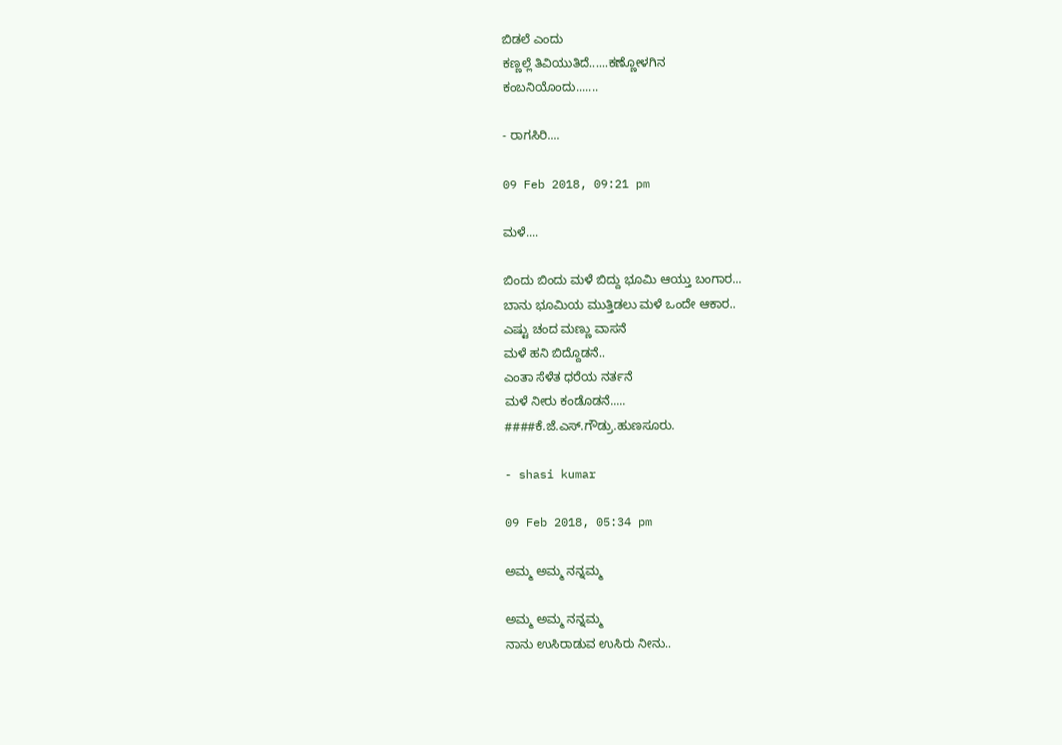ಬಿಡಲೆ ಎಂದು
ಕಣ್ಣಲ್ಲೆ ತಿವಿಯುತಿದೆ......ಕಣ್ಣೋಳಗಿನ
ಕಂಬನಿಯೊಂದು.......

- ರಾಗಸಿರಿ....

09 Feb 2018, 09:21 pm

ಮಳೆ....

ಬಿಂದು ಬಿಂದು ಮಳೆ ಬಿದ್ದು ಭೂಮಿ ಆಯ್ತು ಬಂಗಾರ...
ಬಾನು ಭೂಮಿಯ ಮುತ್ತಿಡಲು ಮಳೆ ಒಂದೇ ಆಕಾರ..
ಎಷ್ಟು ಚಂದ ಮಣ್ಣು ವಾಸನೆ
ಮಳೆ ಹನಿ ಬಿದ್ದೊಡನೆ..
ಎಂತಾ ಸೆಳೆತ ಧರೆಯ ನರ್ತನೆ
ಮಳೆ ನೀರು ಕಂಡೊಡನೆ.....
####ಕೆ.ಜೆ.ಎಸ್.ಗೌಡ್ರು.ಹುಣಸೂರು.

- shasi kumar

09 Feb 2018, 05:34 pm

ಅಮ್ಮ ಅಮ್ಮ ನನ್ನಮ್ಮ

ಅಮ್ಮ ಅಮ್ಮ ನನ್ನಮ್ಮ
ನಾನು ಉಸಿರಾಡುವ ಉಸಿರು ನೀನು..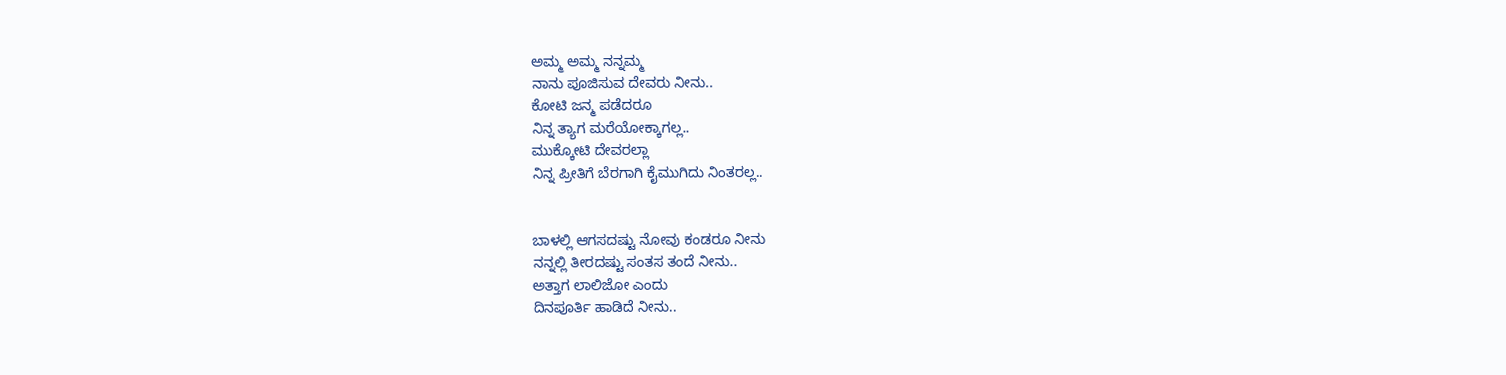ಅಮ್ಮ ಅಮ್ಮ ನನ್ನಮ್ಮ
ನಾನು ಪೂಜಿಸುವ ದೇವರು ನೀನು..
ಕೋಟಿ ಜನ್ಮ ಪಡೆದರೂ
ನಿನ್ನ ತ್ಯಾಗ ಮರೆಯೋಕ್ಕಾಗಲ್ಲ..
ಮುಕ್ಕೋಟಿ ದೇವರಲ್ಲಾ
ನಿನ್ನ ಪ್ರೀತಿಗೆ ಬೆರಗಾಗಿ ಕೈಮುಗಿದು ನಿಂತರಲ್ಲ..


ಬಾಳಲ್ಲಿ ಆಗಸದಷ್ಟು ನೋವು ಕಂಡರೂ ನೀನು
ನನ್ನಲ್ಲಿ ತೀರದಷ್ಟು ಸಂತಸ ತಂದೆ ನೀನು..
ಅತ್ತಾಗ ಲಾಲಿಜೋ ಎಂದು
ದಿನಪೂರ್ತಿ ಹಾಡಿದೆ ನೀನು..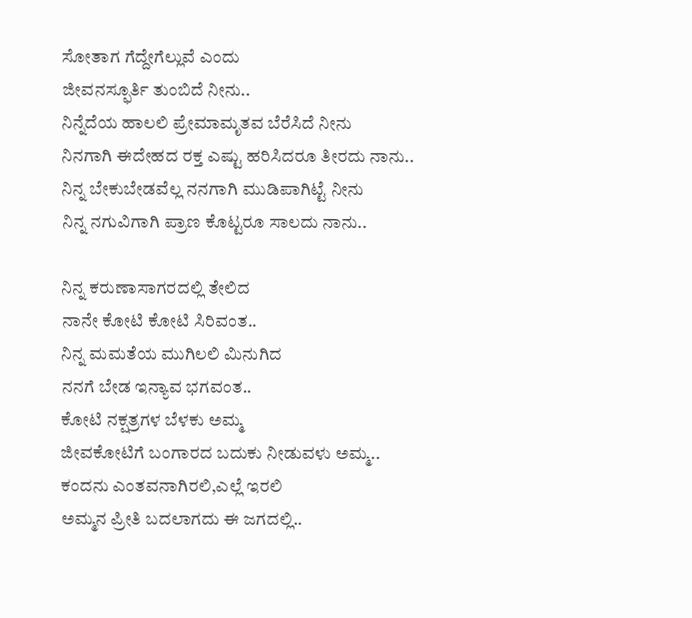ಸೋತಾಗ ಗೆದ್ದೇಗೆಲ್ಲುವೆ ಎಂದು
ಜೀವನಸ್ಫೂರ್ತಿ ತುಂಬಿದೆ ನೀನು..
ನಿನ್ನೆದೆಯ ಹಾಲಲಿ ಪ್ರೇಮಾಮೃತವ ಬೆರೆಸಿದೆ ನೀನು
ನಿನಗಾಗಿ ಈದೇಹದ ರಕ್ತ ಎಷ್ಟು ಹರಿಸಿದರೂ ತೀರದು ನಾನು..
ನಿನ್ನ ಬೇಕುಬೇಡವೆಲ್ಲ ನನಗಾಗಿ ಮುಡಿಪಾಗಿಟ್ಟೆ ನೀನು
ನಿನ್ನ ನಗುವಿಗಾಗಿ ಪ್ರಾಣ ಕೊಟ್ಟರೂ ಸಾಲದು ನಾನು..

ನಿನ್ನ ಕರುಣಾಸಾಗರದಲ್ಲಿ ತೇಲಿದ
ನಾನೇ ಕೋಟಿ ಕೋಟಿ ಸಿರಿವಂತ..
ನಿನ್ನ ಮಮತೆಯ ಮುಗಿಲಲಿ ಮಿನುಗಿದ
ನನಗೆ ಬೇಡ ಇನ್ಯಾವ ಭಗವಂತ..
ಕೋಟಿ ನಕ್ಷತ್ರಗಳ ಬೆಳಕು ಅಮ್ಮ
ಜೀವಕೋಟಿಗೆ ಬಂಗಾರದ ಬದುಕು ನೀಡುವಳು ಅಮ್ಮ..
ಕಂದನು ಎಂತವನಾಗಿರಲಿ,ಎಲ್ಲೆ ಇರಲಿ
ಅಮ್ಮನ ಪ್ರೀತಿ ಬದಲಾಗದು ಈ ಜಗದಲ್ಲಿ..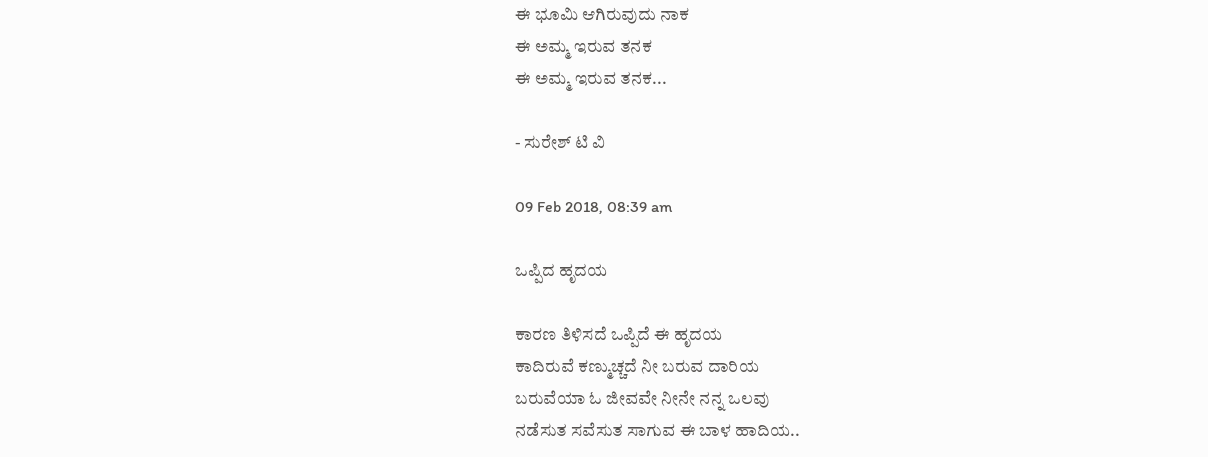ಈ ಭೂಮಿ ಆಗಿರುವುದು ನಾಕ
ಈ ಅಮ್ಮ ಇರುವ ತನಕ
ಈ ಅಮ್ಮ ಇರುವ ತನಕ...

- ಸುರೇಶ್ ಟಿ ವಿ

09 Feb 2018, 08:39 am

ಒಪ್ಪಿದ ಹೃದಯ

ಕಾರಣ ತಿಳಿಸದೆ ಒಪ್ಪಿದೆ ಈ ಹೃದಯ
ಕಾದಿರುವೆ ಕಣ್ಮುಚ್ಚದೆ ನೀ ಬರುವ ದಾರಿಯ
ಬರುವೆಯಾ ಓ ಜೀವವೇ ನೀನೇ ನನ್ನ ಒಲವು
ನಡೆಸುತ ಸವೆಸುತ ಸಾಗುವ ಈ ಬಾಳ ಹಾದಿಯ..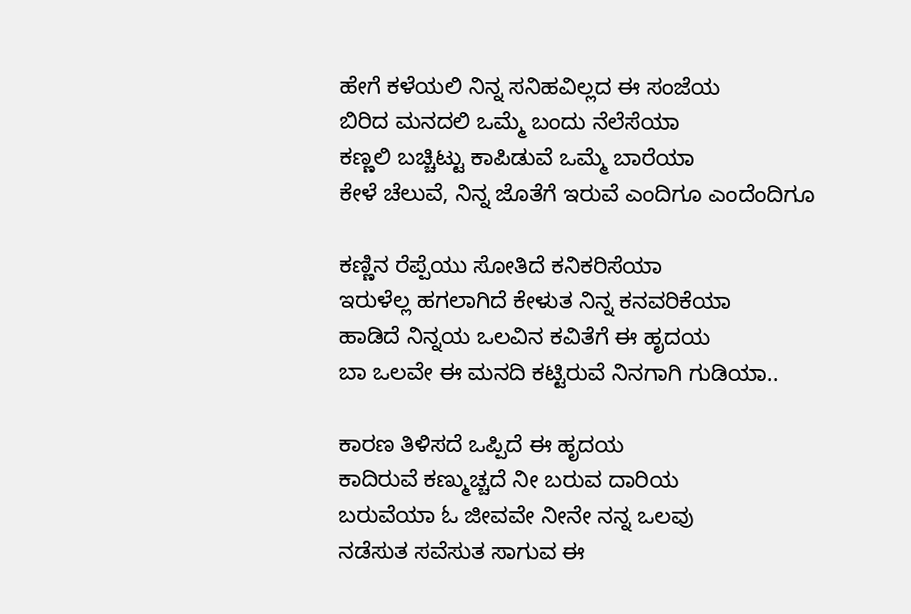ಹೇಗೆ ಕಳೆಯಲಿ ನಿನ್ನ ಸನಿಹವಿಲ್ಲದ ಈ ಸಂಜೆಯ
ಬಿರಿದ ಮನದಲಿ ಒಮ್ಮೆ ಬಂದು ನೆಲೆಸೆಯಾ
ಕಣ್ಣಲಿ ಬಚ್ಚಿಟ್ಟು ಕಾಪಿಡುವೆ ಒಮ್ಮೆ ಬಾರೆಯಾ
ಕೇಳೆ ಚೆಲುವೆ, ನಿನ್ನ ಜೊತೆಗೆ ಇರುವೆ ಎಂದಿಗೂ ಎಂದೆಂದಿಗೂ

ಕಣ್ಣಿನ ರೆಪ್ಪೆಯು ಸೋತಿದೆ ಕನಿಕರಿಸೆಯಾ
ಇರುಳೆಲ್ಲ ಹಗಲಾಗಿದೆ ಕೇಳುತ ನಿನ್ನ ಕನವರಿಕೆಯಾ
ಹಾಡಿದೆ ನಿನ್ನಯ ಒಲವಿನ ಕವಿತೆಗೆ ಈ ಹೃದಯ
ಬಾ ಒಲವೇ ಈ ಮನದಿ ಕಟ್ಟಿರುವೆ ನಿನಗಾಗಿ ಗುಡಿಯಾ..

ಕಾರಣ ತಿಳಿಸದೆ ಒಪ್ಪಿದೆ ಈ ಹೃದಯ
ಕಾದಿರುವೆ ಕಣ್ಮುಚ್ಚದೆ ನೀ ಬರುವ ದಾರಿಯ
ಬರುವೆಯಾ ಓ ಜೀವವೇ ನೀನೇ ನನ್ನ ಒಲವು
ನಡೆಸುತ ಸವೆಸುತ ಸಾಗುವ ಈ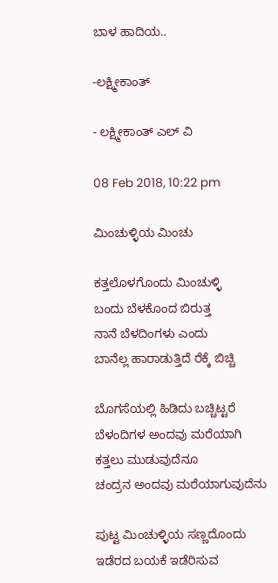ಬಾಳ ಹಾದಿಯ..

-ಲಕ್ಷ್ಮೀಕಾಂತ್

- ಲಕ್ಷ್ಮೀಕಾಂತ್ ಎಲ್ ವಿ

08 Feb 2018, 10:22 pm

ಮಿಂಚುಳ್ಳಿಯ ಮಿಂಚು

ಕತ್ತಲೊಳಗೊಂದು ಮಿಂಚುಳ್ಳಿ
ಬಂದು ಬೆಳಕೊಂದ ಬಿರುತ್ತ
ನಾನೆ ಬೆಳದಿಂಗಳು ಎಂದು
ಬಾನೆಲ್ಲ ಹಾರಾಡುತ್ತಿದೆ ರೆಕ್ಕೆ ಬಿಚ್ಚಿ

ಬೊಗಸೆಯಲ್ಲಿ ಹಿಡಿದು ಬಚ್ಚಿಟ್ಟರೆ
ಬೆಳಂದಿಗಳ ಅಂದವು ಮರೆಯಾಗಿ
ಕತ್ತಲು ಮುಡುವುದೆನೂ
ಚಂದ್ರನ ಅಂದವು ಮರೆಯಾಗುವುದೆನು

ಪುಟ್ಟ ಮಿಂಚುಳ್ಳಿಯ ಸಣ್ಣದೊಂದು
ಇಡೆರದ ಬಯಕೆ ಇಡೆರಿಸುವ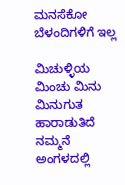ಮನಸೆಕೋ ಬೆಳಂದಿಗಳಿಗೆ ಇಲ್ಲ

ಮಿಚುಳ್ಳಿಯ ಮಿಂಚು ಮಿನು ಮಿನುಗುತ
ಹಾರಾಡುತಿದೆ ನಮ್ಮನೆ ಅಂಗಳದಲ್ಲಿ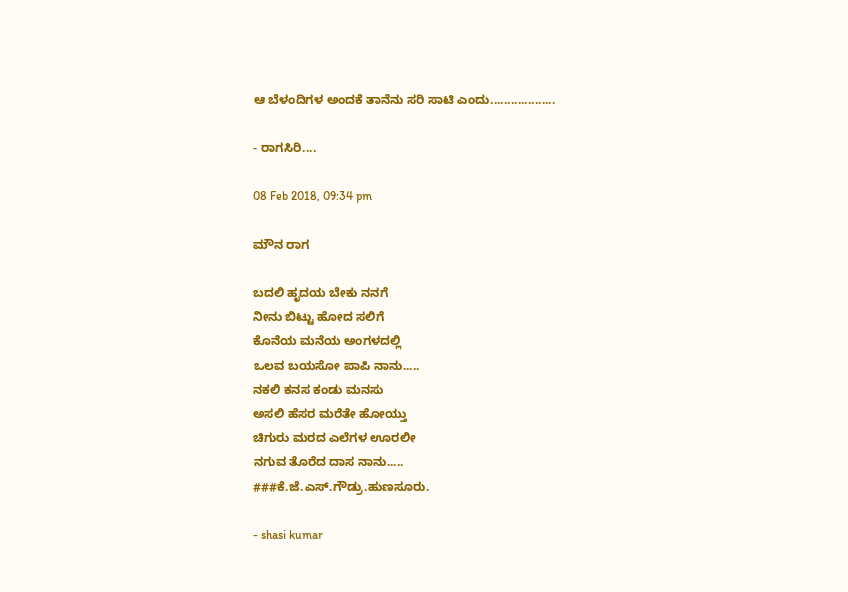ಆ ಬೆಳಂದಿಗಳ ಅಂದಕೆ ತಾನೆನು ಸರಿ ಸಾಟಿ ಎಂದು...................

- ರಾಗಸಿರಿ....

08 Feb 2018, 09:34 pm

ಮೌನ ರಾಗ

ಬದಲಿ ಹೃದಯ ಬೇಕು ನನಗೆ
ನೀನು ಬಿಟ್ಟು ಹೋದ ಸಲಿಗೆ
ಕೊನೆಯ ಮನೆಯ ಅಂಗಳದಲ್ಲಿ
ಒಲವ ಬಯಸೋ ಪಾಪಿ ನಾನು.....
ನಕಲಿ ಕನಸ ಕಂಡು ಮನಸು
ಅಸಲಿ ಹೆಸರ ಮರೆತೇ ಹೋಯ್ತು
ಚಿಗುರು ಮರದ ಎಲೆಗಳ ಊರಲೀ
ನಗುವ ತೊರೆದ ದಾಸ ನಾನು.....
###ಕೆ.ಜೆ.ಎಸ್.ಗೌಡ್ರು.ಹುಣಸೂರು.

- shasi kumar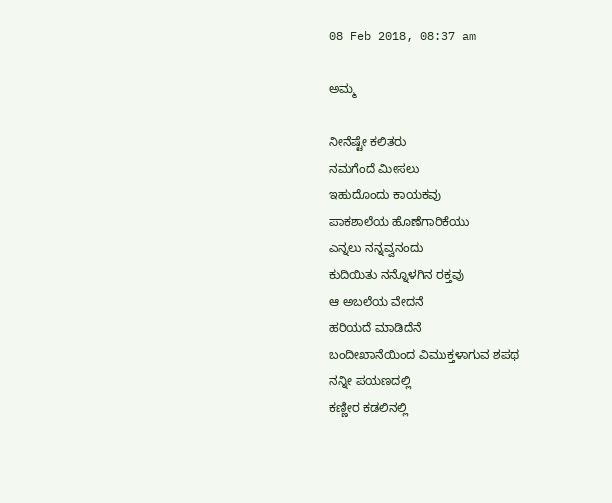08 Feb 2018, 08:37 am

ಅಮ್ಮ

ನೀನೆಷ್ಟೇ ಕಲಿತರು
ನಮಗೆಂದೆ ಮೀಸಲು
ಇಹುದೊಂದು ಕಾಯಕವು
ಪಾಕಶಾಲೆಯ ಹೊಣೆಗಾರಿಕೆಯು
ಎನ್ನಲು ನನ್ನವ್ವನಂದು
ಕುದಿಯಿತು ನನ್ನೊಳಗಿನ ರಕ್ತವು
ಆ ಅಬಲೆಯ ವೇದನೆ
ಹರಿಯದೆ ಮಾಡಿದೆನೆ
ಬಂದೀಖಾನೆಯಿಂದ ವಿಮುಕ್ತಳಾಗುವ ಶಪಥ
ನನ್ನೀ ಪಯಣದಲ್ಲಿ
ಕಣ್ಣೀರ ಕಡಲಿನಲ್ಲಿ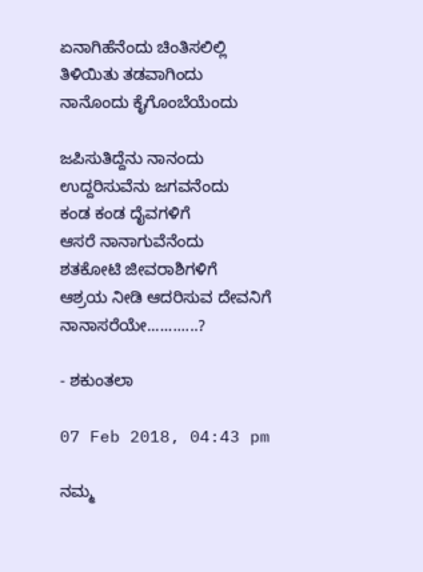ಏನಾಗಿಹೆನೆಂದು ಚಿಂತಿಸಲಿಲ್ಲಿ
ತಿಳಿಯಿತು ತಡವಾಗಿಂದು
ನಾನೊಂದು ಕೈಗೊಂಬೆಯೆಂದು

ಜಪಿಸುತಿದ್ದೆನು ನಾನಂದು
ಉದ್ದರಿಸುವೆನು ಜಗವನೆಂದು
ಕಂಡ ಕಂಡ ದೈವಗಳಿಗೆ
ಆಸರೆ ನಾನಾಗುವೆನೆಂದು
ಶತಕೋಟಿ ಜೀವರಾಶಿಗಳಿಗೆ
ಆಶ್ರಯ ನೀಡಿ ಆದರಿಸುವ ದೇವನಿಗೆ
ನಾನಾಸರೆಯೇ............?

- ಶಕುಂತಲಾ

07 Feb 2018, 04:43 pm

ನಮ್ಮ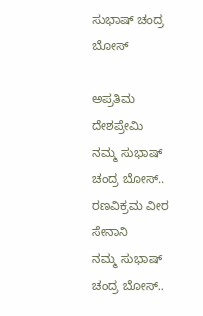ಸುಭಾಷ್ ಚಂದ್ರ ಬೋಸ್

ಅಪ್ರತಿಮ ದೇಶಪ್ರೇಮಿ
ನಮ್ಮ ಸುಭಾಷ್ ಚಂದ್ರ ಬೋಸ್..
ರಣವಿಕ್ರಮ ವೀರ ಸೇನಾನಿ
ನಮ್ಮ ಸುಭಾಷ್ ಚಂದ್ರ ಬೋಸ್..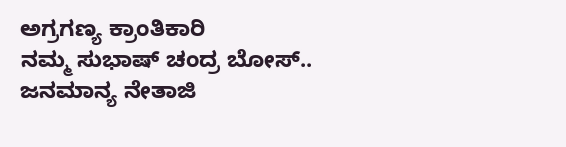ಅಗ್ರಗಣ್ಯ ಕ್ರಾಂತಿಕಾರಿ
ನಮ್ಮ ಸುಭಾಷ್ ಚಂದ್ರ ಬೋಸ್..
ಜನಮಾನ್ಯ ನೇತಾಜಿ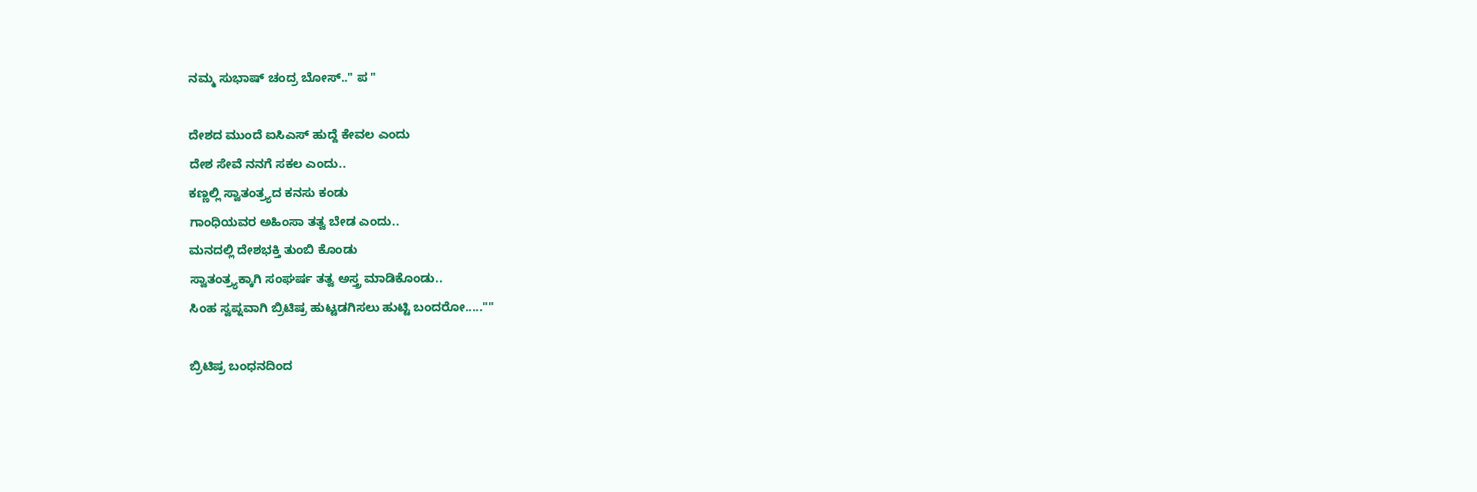ನಮ್ಮ ಸುಭಾಷ್ ಚಂದ್ರ ಬೋಸ್.." ಪ "

ದೇಶದ ಮುಂದೆ ಐಸಿಎಸ್ ಹುದ್ದೆ ಕೇವಲ ಎಂದು
ದೇಶ ಸೇವೆ ನನಗೆ ಸಕಲ ಎಂದು..
ಕಣ್ಣಲ್ಲಿ ಸ್ವಾತಂತ್ರ್ಯದ ಕನಸು ಕಂಡು
ಗಾಂಧಿಯವರ ಅಹಿಂಸಾ ತತ್ವ ಬೇಡ ಎಂದು..
ಮನದಲ್ಲಿ ದೇಶಭಕ್ತಿ ತುಂಬಿ ಕೊಂಡು
ಸ್ವಾತಂತ್ರ್ಯಕ್ಕಾಗಿ ಸಂಘರ್ಷ ತತ್ವ ಅಸ್ತ್ರ ಮಾಡಿಕೊಂಡು..
ಸಿಂಹ ಸ್ವಪ್ನವಾಗಿ ಬ್ರಿಟಿಷ್ರ ಹುಟ್ಟಡಗಿಸಲು ಹುಟ್ಟಿ ಬಂದರೋ.....""

ಬ್ರಿಟಿಷ್ರ ಬಂಧನದಿಂದ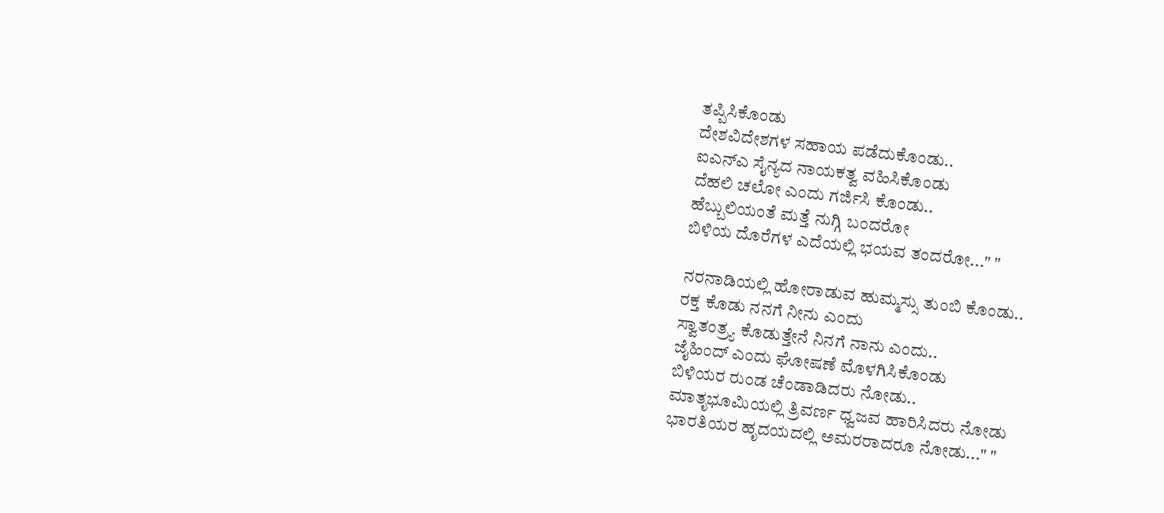ತಪ್ಪಿಸಿಕೊಂಡು
ದೇಶವಿದೇಶಗಳ ಸಹಾಯ ಪಡೆದುಕೊಂಡು..
ಐಎನ್ಎ ಸೈನ್ಯದ ನಾಯಕತ್ವ ವಹಿಸಿಕೊಂಡು
ದೆಹಲಿ ಚಲೋ ಎಂದು ಗರ್ಜಿಸಿ ಕೊಂಡು..
ಹೆಬ್ಬುಲಿಯಂತೆ ಮತ್ತೆ ನುಗ್ಗಿ ಬಂದರೋ
ಬಿಳಿಯ ದೊರೆಗಳ ಎದೆಯಲ್ಲಿ ಭಯವ ತಂದರೋ..." "

ನರನಾಡಿಯಲ್ಲಿ ಹೋರಾಡುವ ಹುಮ್ಮಸ್ಸು ತುಂಬಿ ಕೊಂಡು..
ರಕ್ತ ಕೊಡು ನನಗೆ ನೀನು ಎಂದು
ಸ್ವಾತಂತ್ರ್ಯ ಕೊಡುತ್ತೇನೆ ನಿನಗೆ ನಾನು ಎಂದು..
ಜೈಹಿಂದ್ ಎಂದು ಘೋಷಣೆ ಮೊಳಗಿಸಿಕೊಂಡು
ಬಿಳಿಯರ ರುಂಡ ಚೆಂಡಾಡಿದರು ನೋಡು..
ಮಾತೃಭೂಮಿಯಲ್ಲಿ ತ್ರಿವರ್ಣ ಧ್ವಜವ ಹಾರಿಸಿದರು ನೋಡು
ಭಾರತಿಯರ ಹೃದಯದಲ್ಲಿ ಅಮರರಾದರೂ ನೋಡು..." "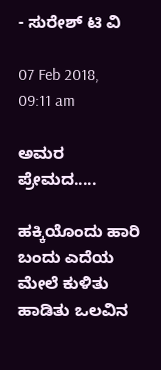- ಸುರೇಶ್ ಟಿ ವಿ

07 Feb 2018, 09:11 am

ಅಮ‌ರ‌ ಪ್ರೇಮ‌ದ‌.....

ಹಕ್ಕಿಯೊಂದು ಹಾರಿ ಬಂದು ಎದೆಯ‌ ಮೇಲೆ ಕುಳಿತು ಹಾಡಿತು ಒಲ‌ವಿನ‌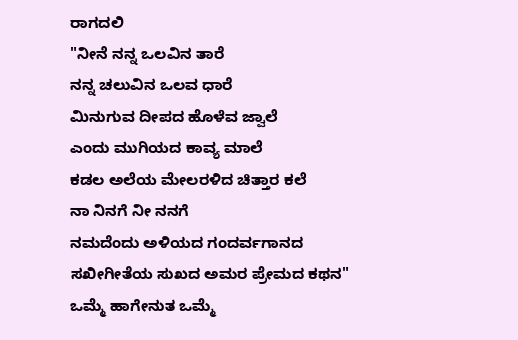ರಾಗ‌ದ‌ಲಿ
"ನೀನೆ ನ‌ನ್ನ‌ ಒಲ‌ವಿನ‌ ತಾರೆ
ನ‌ನ್ನ‌ ಚ‌ಲುವಿನ‌ ಒಲ‌ವ‌ ಧಾರೆ
ಮಿನುಗುವ‌ ದೀಪ‌ದ‌ ಹೊಳೆವ‌ ಜ್ವಾಲೆ
ಎಂದು ಮುಗಿಯ‌ದ‌ ಕಾವ್ಯ‌ ಮಾಲೆ
ಕ‌ಡ‌ಲ‌ ಅಲೆಯ‌ ಮೇಲ‌ರ‌ಳಿದ‌ ಚಿತ್ತಾರ ಕ‌ಲೆ
ನಾ ನಿನ‌ಗೆ ನೀ ನ‌ನ‌ಗೆ
ನ‌ಮ‌ದೆಂದು ಅಳಿಯದ ಗಂದ‌ರ್ವ‌ಗಾನ‌ದ‌
ಸ‌ಖೀಗೀತೆಯ‌ ಸುಖ‌ದ‌ ಅಮ‌ರ‌ ಪ್ರೇಮ‌ದ‌ ಕ‌ಥನ"
ಒಮ್ಮೆ ಹಾಗೇನುತ‌ ಒಮ್ಮೆ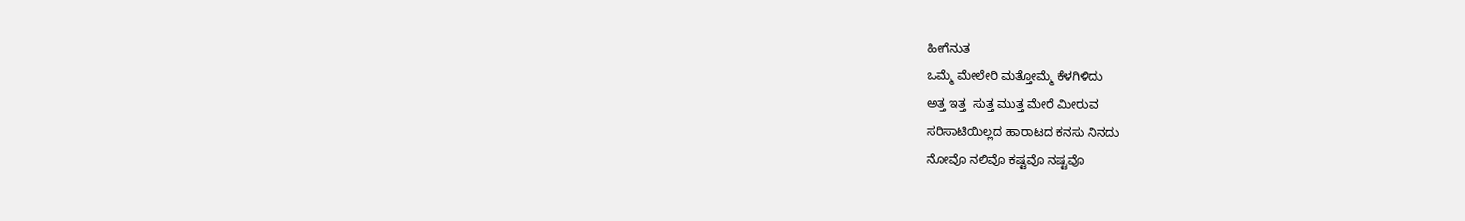ಹೀಗೆನುತ
ಒಮ್ಮೆ ಮೇಲೇರಿ ಮ‌ತ್ತೋಮ್ಮೆ ಕೆಳ‌ಗಿಳಿದು
ಅತ್ತ‌ ಇತ್ತ‌  ಸುತ್ತ‌ ಮುತ್ತ‌ ಮೇರೆ ಮೀರುವ‌
ಸ‌ರಿಸಾಟಿಯಿಲ್ಲ‌ದ‌ ಹಾರಾಟ‌ದ‌ ಕ‌ನ‌ಸು ನಿನ‌ದು
ನೋವೊ ನ‌ಲಿವೊ ಕ‌ಷ್ಟ‌ವೊ ನ‌ಷ್ಟ‌ವೊ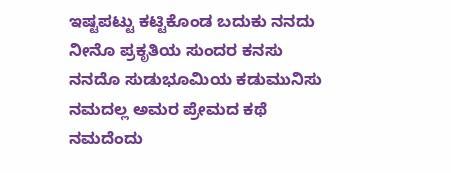ಇಷ್ಟ‌ಪ‌ಟ್ಟು ಕ‌ಟ್ಟಿಕೊಂಡ‌ ಬ‌ದುಕು ನ‌ನ‌ದು
ನೀನೊ ಪ್ರ‌ಕ‌ೃತಿಯ ‌ಸು‍ಂದ‌ರ‌ ಕ‌ನ‌ಸು
ನ‌ನ‌ದೊ ಸುಡುಭೂಮಿಯ‌ ಕ‌ಡುಮುನಿಸು
ನ‌ಮ‌ದಲ್ಲ‌ ಅಮ‌ರ‌ ಪ್ರೇಮ‌ದ‌ ಕ‌ಥೆ
ನ‌ಮ‌ದೆಂದು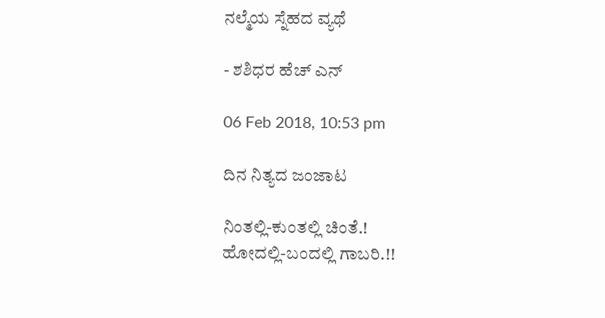ನ‌ಲ್ಮೆಯ‌ ಸ್ನೆಹ‌ದ‌ ವ್ಯ‌ಥೆ

- ಶಶಿಧರ ಹೆಚ್ ಎನ್

06 Feb 2018, 10:53 pm

ದಿನ ನಿತ್ಯದ ಜಂಜಾಟ

ನಿಂತಲ್ಲಿ-ಕುಂತಲ್ಲಿ ಚಿಂತೆ.!
ಹೋದಲ್ಲಿ-ಬಂದಲ್ಲಿ ಗಾಬರಿ.!!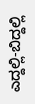ಎದ್ದಲ್ಲಿ-ಬಿದ್ದಲ್ಲಿ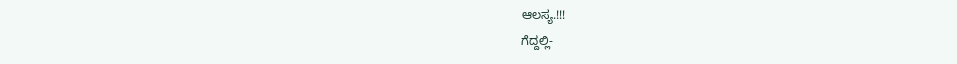ಆಲಸ್ಯ.!!!
ಗೆದ್ದಲ್ಲಿ-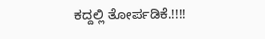ಕದ್ದಲ್ಲಿ ತೋರ್ಪಡಿಕೆ.!!!!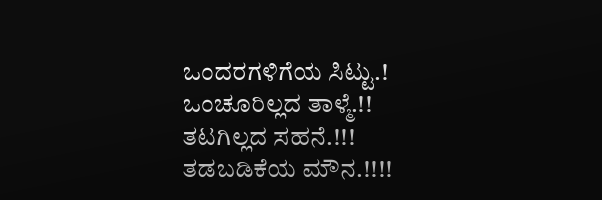ಒಂದರಗಳಿಗೆಯ ಸಿಟ್ಟು.!
ಒಂಚೂರಿಲ್ಲದ ತಾಳ್ಮೆ.!!
ತಟಗಿಲ್ಲದ ಸಹನೆ.!!!
ತಡಬಡಿಕೆಯ ಮೌನ.!!!!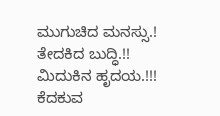ಮುಗುಚಿದ ಮನಸ್ಸು.!
ತೇದಕಿದ ಬುದ್ಧಿ.!!
ಮಿದುಕಿನ ಹೃದಯ.!!!
ಕೆದಕುವ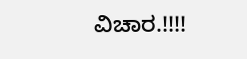ವಿಚಾರ.!!!!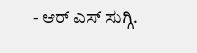- ಆರ್ ಎಸ್ ಸುಗ್ಗಿ.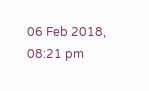06 Feb 2018, 08:21 pm